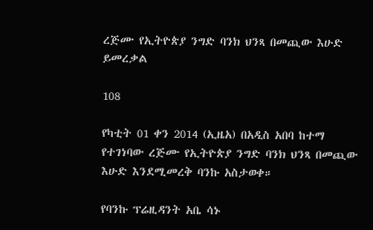ረጅሙ የኢትዮጵያ ንግድ ባንክ ህንጻ በመጪው እሁድ ይመረቃል

108

የካቲት 01 ቀን 2014 (ኢዜአ) በአዲስ አበባ ከተማ የተገነባው ረጅሙ የኢትዮጵያ ንግድ ባንክ ህንጻ በመጪው እሁድ እንደሚመረቅ ባንኩ አስታወቀ።

የባንኩ ፕሬዚዳንት አቤ ሳኑ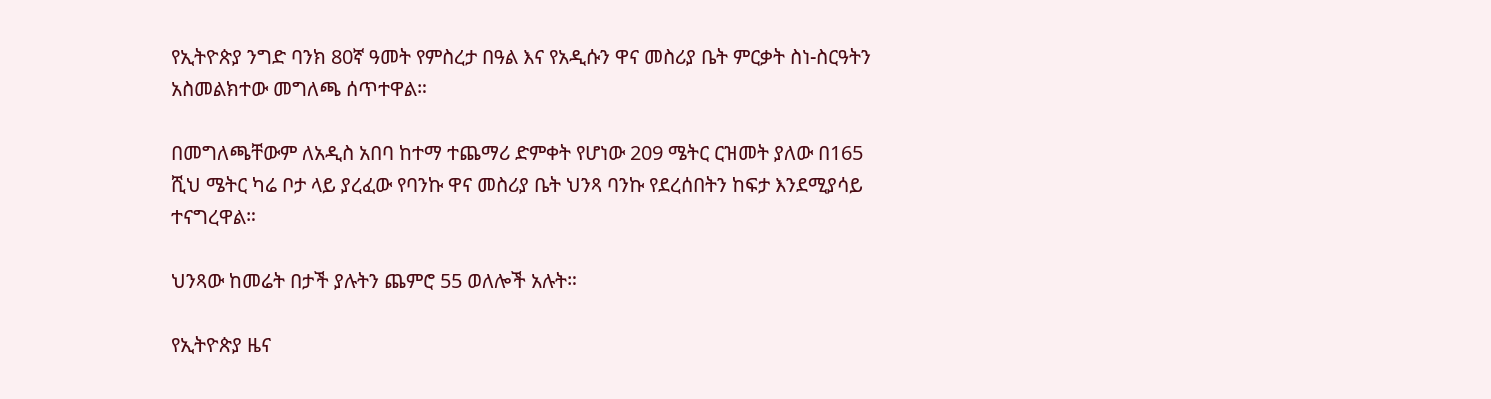የኢትዮጵያ ንግድ ባንክ 80ኛ ዓመት የምስረታ በዓል እና የአዲሱን ዋና መስሪያ ቤት ምርቃት ስነ-ስርዓትን አስመልክተው መግለጫ ሰጥተዋል።

በመግለጫቸውም ለአዲስ አበባ ከተማ ተጨማሪ ድምቀት የሆነው 209 ሜትር ርዝመት ያለው በ165 ሺህ ሜትር ካሬ ቦታ ላይ ያረፈው የባንኩ ዋና መስሪያ ቤት ህንጻ ባንኩ የደረሰበትን ከፍታ እንደሚያሳይ ተናግረዋል።

ህንጻው ከመሬት በታች ያሉትን ጨምሮ 55 ወለሎች አሉት።

የኢትዮጵያ ዜና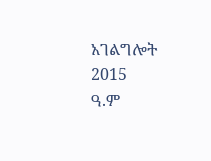አገልግሎት
2015
ዓ.ም